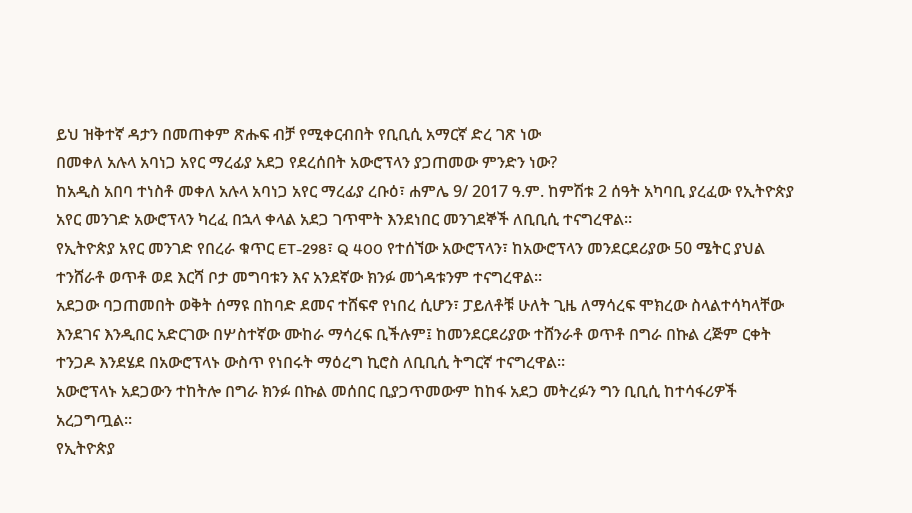ይህ ዝቅተኛ ዳታን በመጠቀም ጽሑፍ ብቻ የሚቀርብበት የቢቢሲ አማርኛ ድረ ገጽ ነው
በመቀለ አሉላ አባነጋ አየር ማረፊያ አደጋ የደረሰበት አውሮፕላን ያጋጠመው ምንድን ነው?
ከአዲስ አበባ ተነስቶ መቀለ አሉላ አባነጋ አየር ማረፊያ ረቡዕ፣ ሐምሌ 9/ 2017 ዓ.ም. ከምሽቱ 2 ሰዓት አካባቢ ያረፈው የኢትዮጵያ አየር መንገድ አውሮፕላን ካረፈ በኋላ ቀላል አደጋ ገጥሞት እንደነበር መንገደኞች ለቢቢሲ ተናግረዋል።
የኢትዮጵያ አየር መንገድ የበረራ ቁጥር ET-298፣ Q 400 የተሰኘው አውሮፕላን፣ ከአውሮፕላን መንደርደሪያው 50 ሜትር ያህል ተንሸራቶ ወጥቶ ወደ እርሻ ቦታ መግባቱን እና አንደኛው ክንፉ መጎዳቱንም ተናግረዋል።
አደጋው ባጋጠመበት ወቅት ሰማዩ በከባድ ደመና ተሸፍኖ የነበረ ሲሆን፣ ፓይለቶቹ ሁለት ጊዜ ለማሳረፍ ሞክረው ስላልተሳካላቸው እንደገና እንዲበር አድርገው በሦስተኛው ሙከራ ማሳረፍ ቢችሉም፤ ከመንደርደሪያው ተሸንራቶ ወጥቶ በግራ በኩል ረጅም ርቀት ተንጋዶ እንደሄደ በአውሮፕላኑ ውስጥ የነበሩት ማዕረግ ኪሮስ ለቢቢሲ ትግርኛ ተናግረዋል።
አውሮፕላኑ አደጋውን ተከትሎ በግራ ክንፉ በኩል መሰበር ቢያጋጥመውም ከከፋ አደጋ መትረፉን ግን ቢቢሲ ከተሳፋሪዎች አረጋግጧል።
የኢትዮጵያ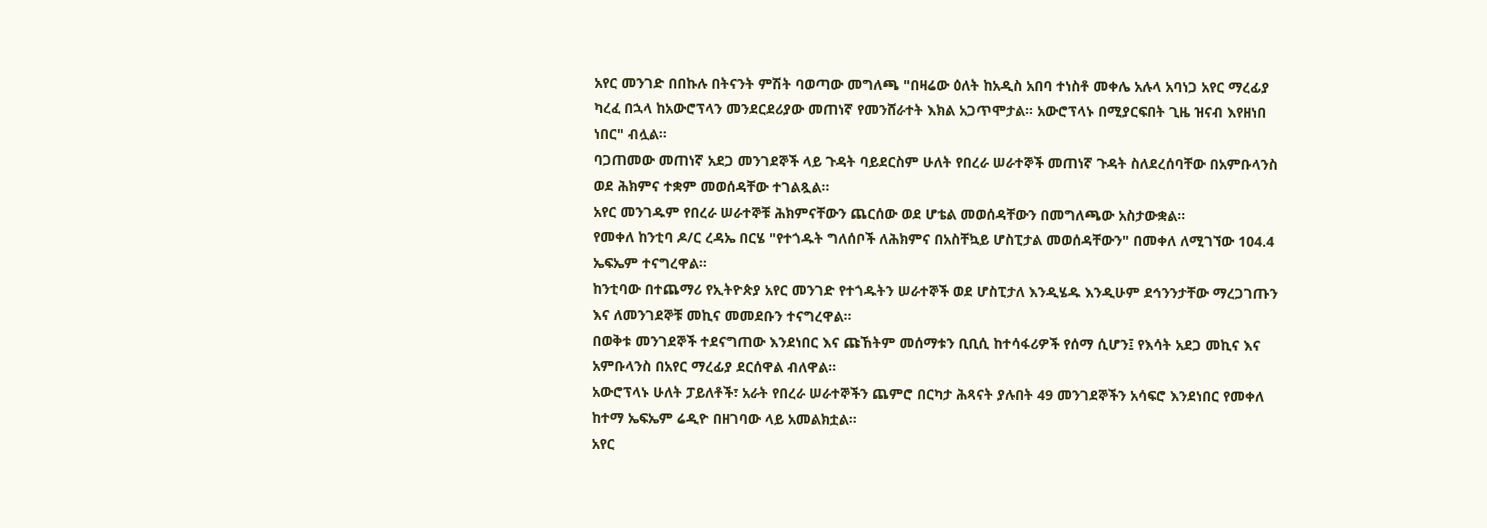አየር መንገድ በበኩሉ በትናንት ምሽት ባወጣው መግለጫ "በዛሬው ዕለት ከአዲስ አበባ ተነስቶ መቀሌ አሉላ አባነጋ አየር ማረፊያ ካረፈ በኋላ ከአውሮፕላን መንደርደሪያው መጠነኛ የመንሸራተት እክል አጋጥሞታል። አውሮፕላኑ በሚያርፍበት ጊዜ ዝናብ እየዘነበ ነበር" ብሏል።
ባጋጠመው መጠነኛ አደጋ መንገደኞች ላይ ጉዳት ባይደርስም ሁለት የበረራ ሠራተኞች መጠነኛ ጉዳት ስለደረሰባቸው በአምቡላንስ ወደ ሕክምና ተቋም መወሰዳቸው ተገልጿል።
አየር መንገዱም የበረራ ሠራተኞቹ ሕክምናቸውን ጨርሰው ወደ ሆቴል መወሰዳቸውን በመግለጫው አስታውቋል።
የመቀለ ከንቲባ ዶ/ር ረዳኤ በርሄ "የተጎዱት ግለሰቦች ለሕክምና በአስቸኳይ ሆስፒታል መወሰዳቸውን" በመቀለ ለሚገኘው 104.4 ኤፍኤም ተናግረዋል።
ከንቲባው በተጨማሪ የኢትዮጵያ አየር መንገድ የተጎዱትን ሠራተኞች ወደ ሆስፒታለ እንዲሄዱ እንዲሁም ደኅንንታቸው ማረጋገጡን እና ለመንገደኞቹ መኪና መመደቡን ተናግረዋል።
በወቅቱ መንገደኞች ተደናግጠው እንደነበር እና ጩኸትም መሰማቱን ቢቢሲ ከተሳፋሪዎች የሰማ ሲሆን፤ የእሳት አደጋ መኪና እና አምቡላንስ በአየር ማረፊያ ደርሰዋል ብለዋል።
አውሮፕላኑ ሁለት ፓይለቶች፣ አራት የበረራ ሠራተኞችን ጨምሮ በርካታ ሕጻናት ያሉበት 49 መንገደኞችን አሳፍሮ እንደነበር የመቀለ ከተማ ኤፍኤም ሬዲዮ በዘገባው ላይ አመልክቷል።
አየር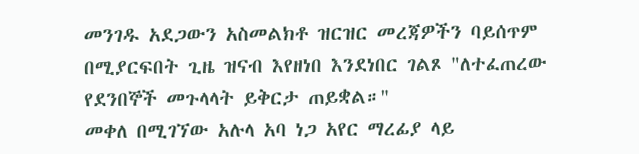መንገዱ አደጋውን አስመልክቶ ዝርዝር መረጃዎችን ባይሰጥም በሚያርፍበት ጊዜ ዝናብ እየዘነበ እንደነበር ገልጾ "ለተፈጠረው የደንበኞች መጉላላት ይቅርታ ጠይቋል።"
መቀለ በሚገኘው አሉላ አባ ነጋ አየር ማረፊያ ላይ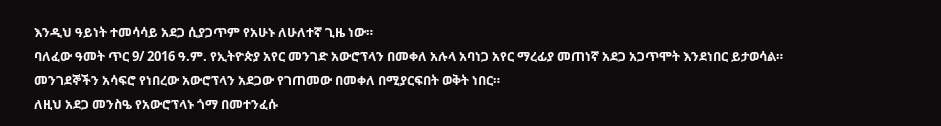እንዲህ ዓይነት ተመሳሳይ አደጋ ሲያጋጥም የአሁኑ ለሁለተኛ ጊዜ ነው።
ባለፈው ዓመት ጥር 9/ 2016 ዓ.ም. የኢትዮጵያ አየር መንገድ አውሮፕላን በመቀለ አሉላ አባነጋ አየር ማረፊያ መጠነኛ አደጋ አጋጥሞት እንደነበር ይታወሳል።
መንገደኞችን አሳፍሮ የነበረው አውሮፕላን አደጋው የገጠመው በመቀለ በሚያርፍበት ወቅት ነበር።
ለዚህ አደጋ መንስዔ የአውሮፕላኑ ጎማ በመተንፈሱ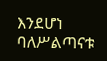እንደሆነ ባለሥልጣናቱ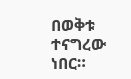በወቅቱ ተናግረው ነበር።